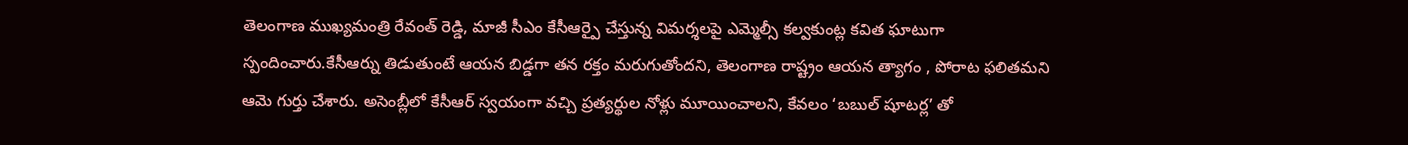తెలంగాణ ముఖ్యమంత్రి రేవంత్ రెడ్డి, మాజీ సీఎం కేసీఆర్పై చేస్తున్న విమర్శలపై ఎమ్మెల్సీ కల్వకుంట్ల కవిత ఘాటుగా స్పందించారు.కేసీఆర్ను తిడుతుంటే ఆయన బిడ్డగా తన రక్తం మరుగుతోందని, తెలంగాణ రాష్ట్రం ఆయన త్యాగం , పోరాట ఫలితమని ఆమె గుర్తు చేశారు. అసెంబ్లీలో కేసీఆర్ స్వయంగా వచ్చి ప్రత్యర్థుల నోళ్లు మూయించాలని, కేవలం ‘బబుల్ షూటర్ల’ తో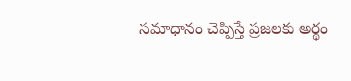సమాధానం చెప్పిస్తే ప్రజలకు అర్థం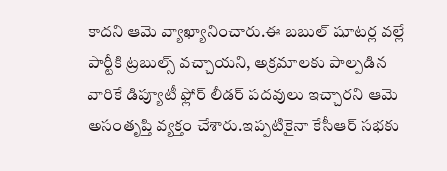కాదని ఆమె వ్యాఖ్యానించారు.ఈ బబుల్ షూటర్ల వల్లే పార్టీకి ట్రబుల్స్ వచ్చాయని, అక్రమాలకు పాల్పడిన వారికే డిప్యూటీ ఫ్లోర్ లీడర్ పదవులు ఇచ్చారని ఆమె అసంతృప్తి వ్యక్తం చేశారు.ఇప్పటికైనా కేసీఆర్ సభకు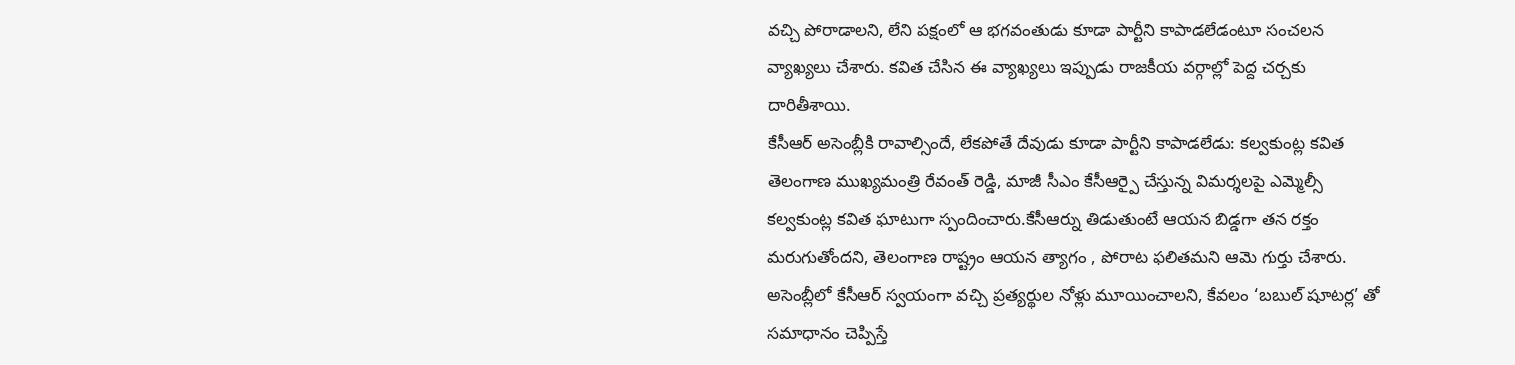వచ్చి పోరాడాలని, లేని పక్షంలో ఆ భగవంతుడు కూడా పార్టీని కాపాడలేడంటూ సంచలన వ్యాఖ్యలు చేశారు. కవిత చేసిన ఈ వ్యాఖ్యలు ఇప్పుడు రాజకీయ వర్గాల్లో పెద్ద చర్చకు దారితీశాయి.
కేసీఆర్ అసెంబ్లీకి రావాల్సిందే, లేకపోతే దేవుడు కూడా పార్టీని కాపాడలేడు: కల్వకుంట్ల కవిత
తెలంగాణ ముఖ్యమంత్రి రేవంత్ రెడ్డి, మాజీ సీఎం కేసీఆర్పై చేస్తున్న విమర్శలపై ఎమ్మెల్సీ కల్వకుంట్ల కవిత ఘాటుగా స్పందించారు.కేసీఆర్ను తిడుతుంటే ఆయన బిడ్డగా తన రక్తం మరుగుతోందని, తెలంగాణ రాష్ట్రం ఆయన త్యాగం , పోరాట ఫలితమని ఆమె గుర్తు చేశారు. అసెంబ్లీలో కేసీఆర్ స్వయంగా వచ్చి ప్రత్యర్థుల నోళ్లు మూయించాలని, కేవలం ‘బబుల్ షూటర్ల’ తో సమాధానం చెప్పిస్తే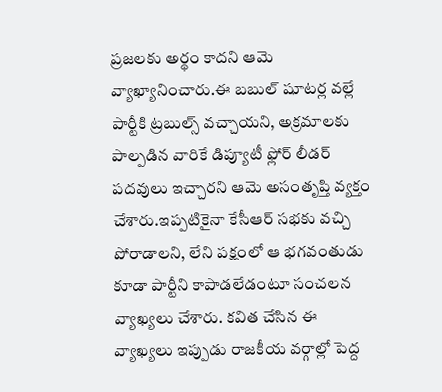ప్రజలకు అర్థం కాదని ఆమె వ్యాఖ్యానించారు.ఈ బబుల్ షూటర్ల వల్లే పార్టీకి ట్రబుల్స్ వచ్చాయని, అక్రమాలకు పాల్పడిన వారికే డిప్యూటీ ఫ్లోర్ లీడర్ పదవులు ఇచ్చారని ఆమె అసంతృప్తి వ్యక్తం చేశారు.ఇప్పటికైనా కేసీఆర్ సభకు వచ్చి పోరాడాలని, లేని పక్షంలో ఆ భగవంతుడు కూడా పార్టీని కాపాడలేడంటూ సంచలన వ్యాఖ్యలు చేశారు. కవిత చేసిన ఈ వ్యాఖ్యలు ఇప్పుడు రాజకీయ వర్గాల్లో పెద్ద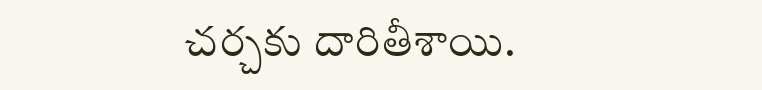చర్చకు దారితీశాయి.